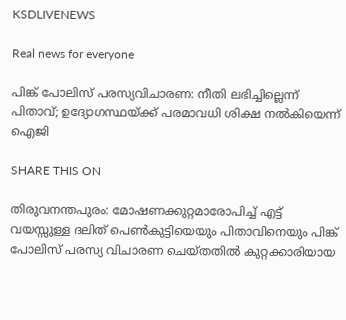KSDLIVENEWS

Real news for everyone

പിങ്ക് പോലിസ് പരസ്യവിചാരണ: നീതി ലഭിച്ചില്ലെന്ന് പിതാവ്; ഉദ്യോഗസ്ഥയ്ക്ക് പരമാവധി ശിക്ഷ നല്‍കിയെന്ന് ഐജി

SHARE THIS ON

തിരുവനന്തപുരം: മോഷണക്കുറ്റമാരോപിച്ച്‌ എട്ട് വയസ്സുള്ള ദലിത് പെണ്‍കുട്ടിയെയും പിതാവിനെയും പിങ്ക് പോലിസ് പരസ്യ വിചാരണ ചെയ്തതില്‍ കുറ്റക്കാരിയായ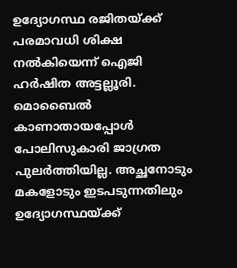ഉദ്യോഗസ്ഥ രജിതയ്ക്ക് പരമാവധി ശിക്ഷ നല്‍കിയെന്ന് ഐജി ഹര്‍ഷിത അട്ടല്ലൂരി. മൊബൈല്‍ കാണാതായപ്പോള്‍ പോലിസുകാരി ജാഗ്രത പുലര്‍ത്തിയില്ല. അച്ഛനോടും മകളോടും ഇടപടുന്നതിലും ഉദ്യോഗസ്ഥയ്ക്ക്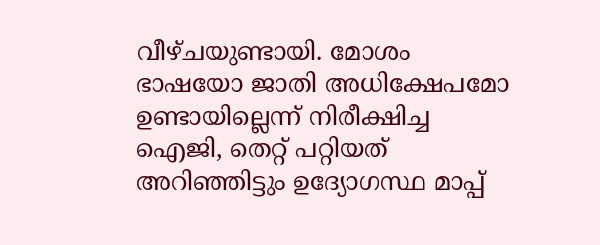വീഴ്ചയുണ്ടായി. മോശം ഭാഷയോ ജാതി അധിക്ഷേപമോ ഉണ്ടായില്ലെന്ന് നിരീക്ഷിച്ച ഐജി, തെറ്റ് പറ്റിയത് അറിഞ്ഞിട്ടും ഉദ്യോഗസ്ഥ മാപ്പ്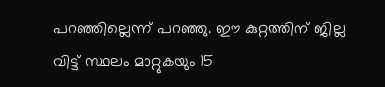പറഞ്ഞില്ലെന്ന് പറഞ്ഞു. ഈ കുറ്റത്തിന് ജില്ല വിട്ട് സ്ഥലം മാറ്റുകയും 15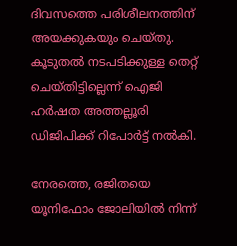ദിവസത്തെ പരിശീലനത്തിന് അയക്കുകയും ചെയ്തു. കൂടുതല്‍ നടപടിക്കുള്ള തെറ്റ് ചെയ്തിട്ടില്ലെന്ന് ഐജി ഹര്‍ഷത അത്തല്ലൂരി ഡിജിപിക്ക് റിപോര്‍ട്ട് നല്‍കി.

നേരത്തെ, രജിതയെ യൂനിഫോം ജോലിയില്‍ നിന്ന്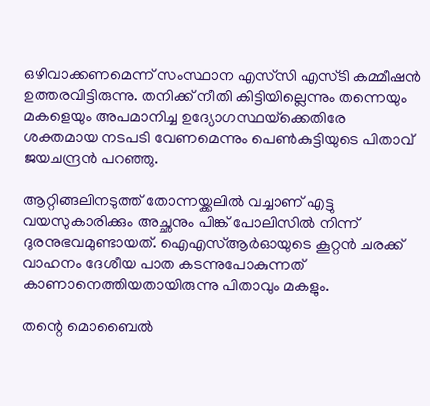ഒഴിവാക്കണമെന്ന് സംസ്ഥാന എസ്‌സി എസ്ടി കമ്മീഷന്‍ ഉത്തരവിട്ടിരുന്നു. തനിക്ക് നീതി കിട്ടിയില്ലെന്നും തന്നെയും മകളെയും അപമാനിച്ച ഉദ്യോഗസ്ഥയ്‌ക്കെതിരേ ശക്തമായ നടപടി വേണമെന്നും പെണ്‍കുട്ടിയുടെ പിതാവ് ജയചന്ദ്രന്‍ പറഞ്ഞു.

ആറ്റിങ്ങലിനടുത്ത് തോന്നയ്ക്കലില്‍ വച്ചാണ് എട്ടു വയസുകാരിക്കും അച്ഛനും പിങ്ക് പോലിസില്‍ നിന്ന് ദുരനുഭവമുണ്ടായത്. ഐഎസ്‌ആര്‍ഓയുടെ കൂറ്റന്‍ ചരക്ക് വാഹനം ദേശീയ പാത കടന്നുപോകുന്നത് കാണാനെത്തിയതായിരുന്നു പിതാവും മകളും.

തന്റെ മൊബൈല്‍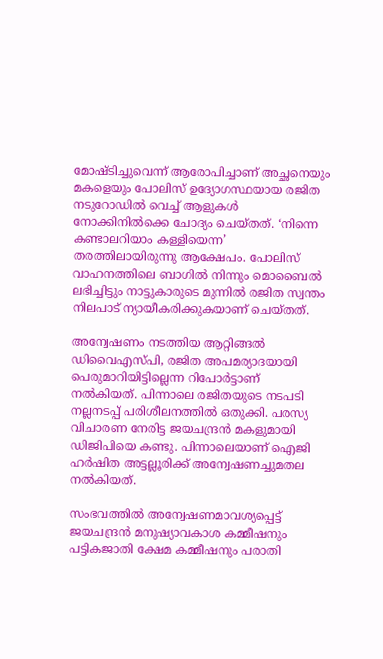മോഷ്ടിച്ചുവെന്ന് ആരോപിച്ചാണ് അച്ഛനെയും മകളെയും പോലിസ് ഉദ്യോഗസ്ഥയായ രജിത നടുറോഡില്‍ വെച്ച്‌ ആളുകള്‍ നോക്കിനില്‍ക്കെ ചോദ്യം ചെയ്തത്. ‘നിന്നെ കണ്ടാലറിയാം കള്ളിയെന്ന’ തരത്തിലായിരുന്നു ആക്ഷേപം. പോലിസ് വാഹനത്തിലെ ബാഗില്‍ നിന്നും മൊബൈല്‍ ലഭിച്ചിട്ടും നാട്ടുകാരുടെ മുന്നില്‍ രജിത സ്വന്തം നിലപാട് ന്യായീകരിക്കുകയാണ് ചെയ്തത്.

അന്വേഷണം നടത്തിയ ആറ്റിങ്ങല്‍ ഡിവൈഎസ്പി, രജിത അപമര്യാദയായി പെരുമാറിയിട്ടില്ലെന്ന റിപോര്‍ട്ടാണ് നല്‍കിയത്. പിന്നാലെ രജിതയുടെ നടപടി നല്ലനടപ്പ് പരിശീലനത്തില്‍ ഒതുക്കി. പരസ്യ വിചാരണ നേരിട്ട ജയചന്ദ്രന്‍ മകളുമായി ഡിജിപിയെ കണ്ടു. പിന്നാലെയാണ് ഐജി ഹര്‍ഷിത അട്ടല്ലൂരിക്ക് അന്വേഷണച്ചുമതല നല്‍കിയത്.

സംഭവത്തില്‍ അന്വേഷണമാവശ്യപ്പെട്ട് ജയചന്ദ്രന്‍ മനുഷ്യാവകാശ കമ്മീഷനും പട്ടികജാതി ക്ഷേമ കമ്മീഷനും പരാതി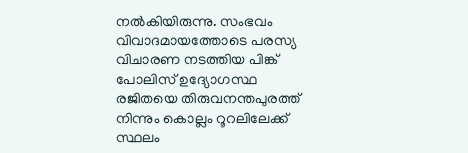നല്‍കിയിരുന്നു. സംഭവം വിവാദമായത്തോടെ പരസ്യ വിചാരണ നടത്തിയ പിങ്ക് പോലിസ് ഉദ്യോഗസ്ഥ രജിതയെ തിരുവനന്തപുരത്ത് നിന്നും കൊല്ലം റൂറലിലേക്ക് സ്ഥലം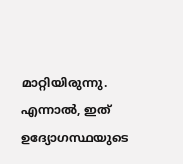മാറ്റിയിരുന്നു. എന്നാല്‍, ഇത് ഉദ്യോഗസ്ഥയുടെ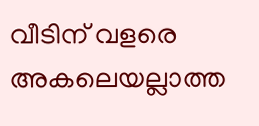വീടിന് വളരെ അകലെയല്ലാത്ത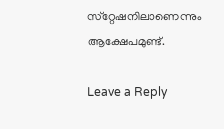സ്‌റ്റേഷനിലാണെന്നും ആക്ഷേപമുണ്ട്.

Leave a Reply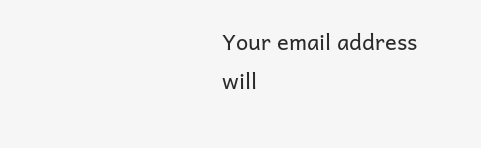Your email address will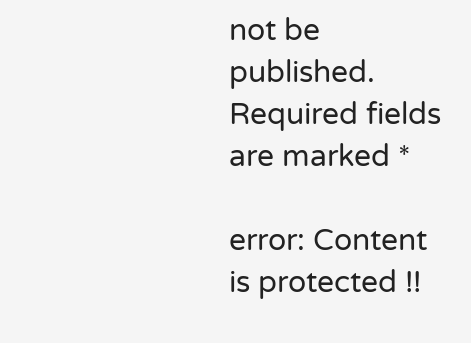not be published. Required fields are marked *

error: Content is protected !!